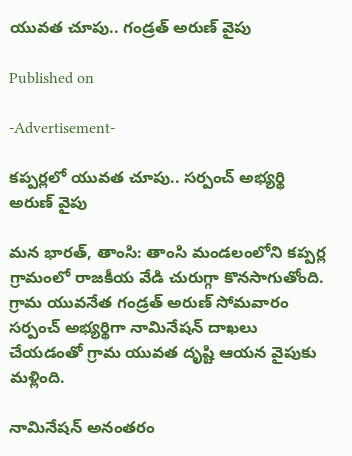యువత చూపు.. గండ్రత్ అరుణ్ వైపు

Published on

-Advertisement-

కప్పర్లలో యువత చూపు.. సర్పంచ్ అభ్యర్థి అరుణ్ వైపు

మన భారత్, తాంసి: తాంసి మండలంలోని కప్పర్ల గ్రామంలో రాజకీయ వేడి చురుగ్గా కొనసాగుతోంది. గ్రామ యువనేత గండ్రత్ అరుణ్ సోమవారం సర్పంచ్ అభ్యర్థిగా నామినేషన్ దాఖలు చేయడంతో గ్రామ యువత దృష్టి ఆయన వైపుకు మళ్లింది.

నామినేషన్ అనంతరం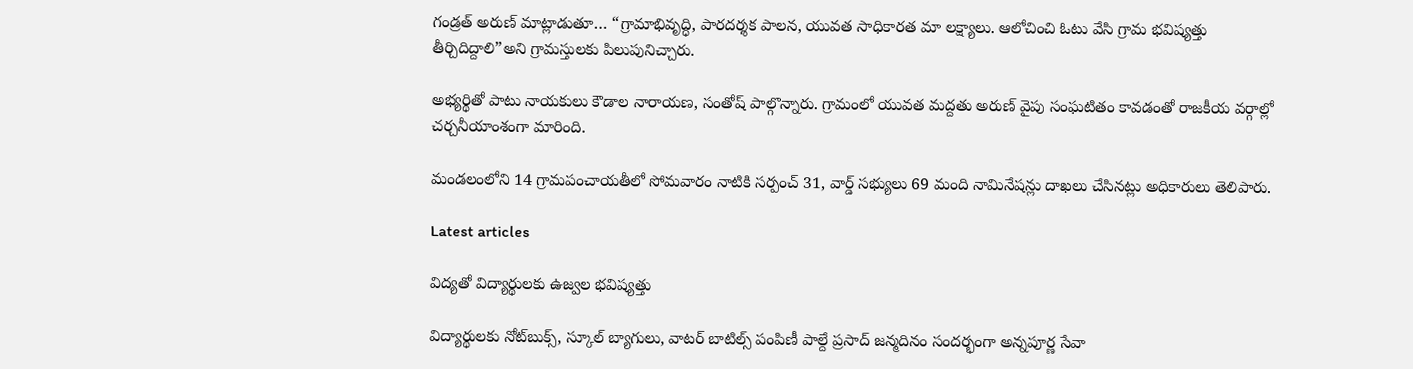గండ్రత్ అరుణ్ మాట్లాడుతూ… “గ్రామాభివృద్ధి, పారదర్శక పాలన, యువత సాధికారత మా లక్ష్యాలు. ఆలోచించి ఓటు వేసి గ్రామ భవిష్యత్తు తీర్చిదిద్దాలి”అని గ్రామస్తులకు పిలుపునిచ్చారు.

అభ్యర్థితో పాటు నాయకులు కౌడాల నారాయణ, సంతోష్ పాల్గొన్నారు. గ్రామంలో యువత మద్దతు అరుణ్ వైపు సంఘటితం కావడంతో రాజకీయ వర్గాల్లో చర్చనీయాంశంగా మారింది.

మండలంలోని 14 గ్రామపంచాయతీలో సోమవారం నాటికి సర్పంచ్ 31, వార్డ్ సభ్యులు 69 మంది నామినేషన్లు దాఖలు చేసినట్లు అధికారులు తెలిపారు.

Latest articles

విద్యతో విద్యార్థులకు ఉజ్వల భవిష్యత్తు

విద్యార్థులకు నోట్‌బుక్స్, స్కూల్ బ్యాగులు, వాటర్ బాటిల్స్ పంపిణీ పాల్దే ప్రసాద్ జన్మదినం సందర్భంగా అన్నపూర్ణ సేవా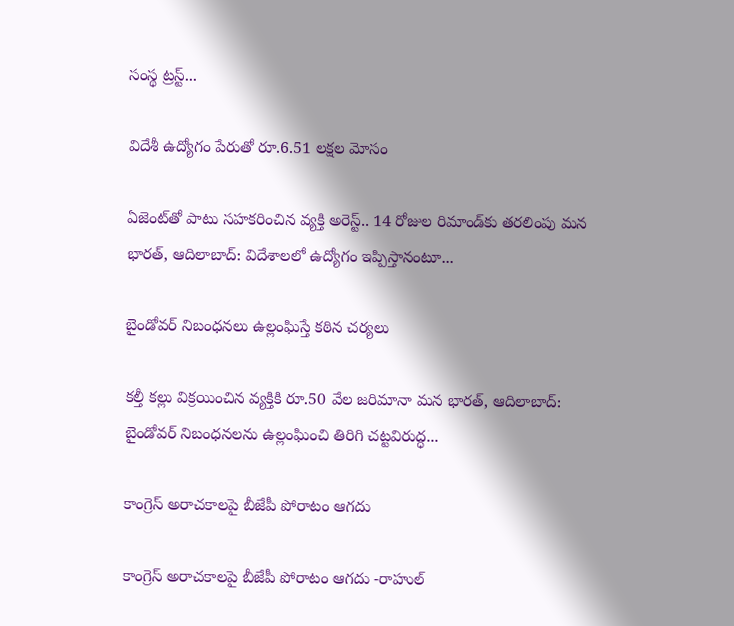సంస్థ ట్రస్ట్...

విదేశీ ఉద్యోగం పేరుతో రూ.6.51 లక్షల మోసం

ఏజెంట్‌తో పాటు సహకరించిన వ్యక్తి అరెస్ట్.. 14 రోజుల రిమాండ్‌కు తరలింపు మన భారత్, ఆదిలాబాద్: విదేశాలలో ఉద్యోగం ఇప్పిస్తానంటూ...

బైండోవర్ నిబంధనలు ఉల్లంఘిస్తే కఠిన చర్యలు

కల్తీ కల్లు విక్రయించిన వ్యక్తికి రూ.50 వేల జరిమానా మన భారత్, ఆదిలాబాద్: బైండోవర్ నిబంధనలను ఉల్లంఘించి తిరిగి చట్టవిరుద్ధ...

కాంగ్రెస్ అరాచకాలపై బీజేపీ పోరాటం ఆగదు

కాంగ్రెస్ అరాచకాలపై బీజేపీ పోరాటం ఆగదు -రాహుల్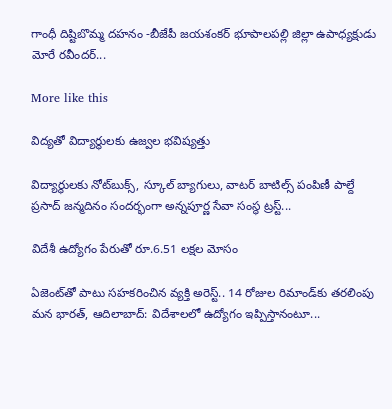గాంధీ దిష్టిబొమ్మ దహనం -బీజేపీ జయశంకర్ భూపాలపల్లి జిల్లా ఉపాధ్యక్షుడు మోరే రవీందర్...

More like this

విద్యతో విద్యార్థులకు ఉజ్వల భవిష్యత్తు

విద్యార్థులకు నోట్‌బుక్స్, స్కూల్ బ్యాగులు, వాటర్ బాటిల్స్ పంపిణీ పాల్దే ప్రసాద్ జన్మదినం సందర్భంగా అన్నపూర్ణ సేవా సంస్థ ట్రస్ట్...

విదేశీ ఉద్యోగం పేరుతో రూ.6.51 లక్షల మోసం

ఏజెంట్‌తో పాటు సహకరించిన వ్యక్తి అరెస్ట్.. 14 రోజుల రిమాండ్‌కు తరలింపు మన భారత్, ఆదిలాబాద్: విదేశాలలో ఉద్యోగం ఇప్పిస్తానంటూ...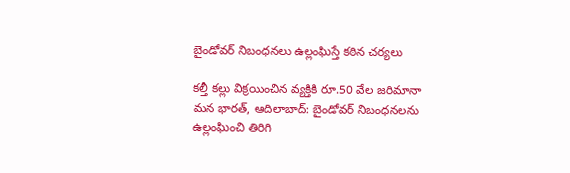బైండోవర్ నిబంధనలు ఉల్లంఘిస్తే కఠిన చర్యలు

కల్తీ కల్లు విక్రయించిన వ్యక్తికి రూ.50 వేల జరిమానా మన భారత్, ఆదిలాబాద్: బైండోవర్ నిబంధనలను ఉల్లంఘించి తిరిగి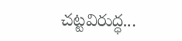చట్టవిరుద్ధ...